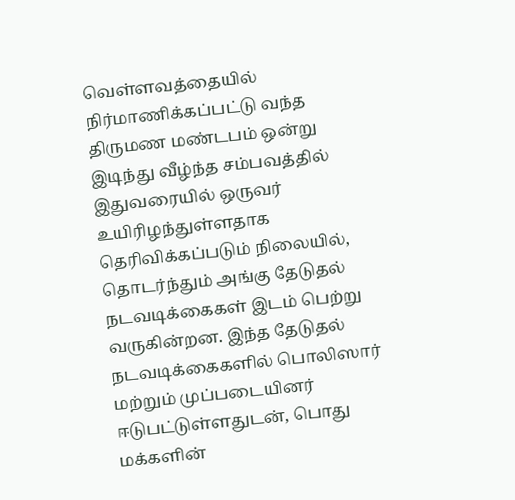வெள்ளவத்தையில் நிர்மாணிக்கப்பட்டு வந்த திருமண மண்டபம் ஒன்று இடிந்து வீழ்ந்த சம்பவத்தில் இதுவரையில் ஒருவர் உயிரிழந்துள்ளதாக தெரிவிக்கப்படும் நிலையில், தொடர்ந்தும் அங்கு தேடுதல் நடவடிக்கைகள் இடம் பெற்று வருகின்றன. இந்த தேடுதல் நடவடிக்கைகளில் பொலிஸார் மற்றும் முப்படையினர் ஈடுபட்டுள்ளதுடன், பொது மக்களின்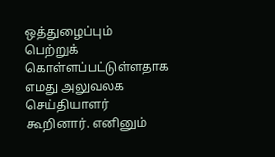ஒத்துழைப்பும் பெற்றுக் கொள்ளப்பட்டுள்ளதாக எமது அலுவலக செய்தியாளர் கூறினார். எனினும்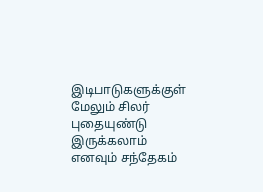இடிபாடுகளுக்குள் மேலும் சிலர் புதையுண்டு இருக்கலாம் எனவும் சந்தேகம்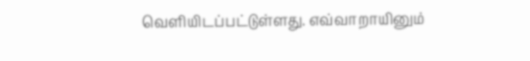வெளியிடப்பட்டுள்ளது. எவ்வாறாயினும்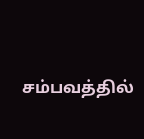சம்பவத்தில்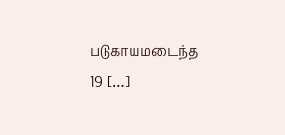படுகாயமடைந்த 19 […]